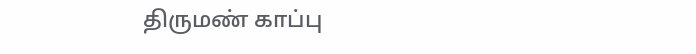திருமண் காப்பு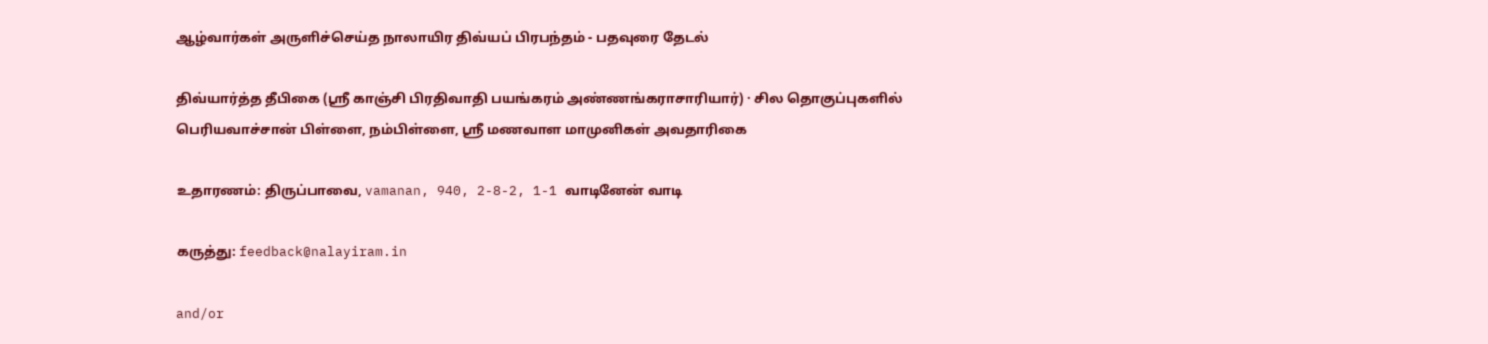ஆழ்வார்கள் அருளிச்செய்த நாலாயிர திவ்யப் பிரபந்தம் - பதவுரை தேடல்

திவ்யார்த்த தீபிகை (ஸ்ரீ காஞ்சி பிரதிவாதி பயங்கரம் அண்ணங்கராசாரியார்) · சில தொகுப்புகளில் பெரியவாச்சான் பிள்ளை, நம்பிள்ளை, ஸ்ரீ மணவாள மாமுனிகள் அவதாரிகை

உதாரணம்: திருப்பாவை, vamanan, 940, 2-8-2, 1-1 வாடினேன் வாடி

கருத்து: feedback@nalayiram.in

and/or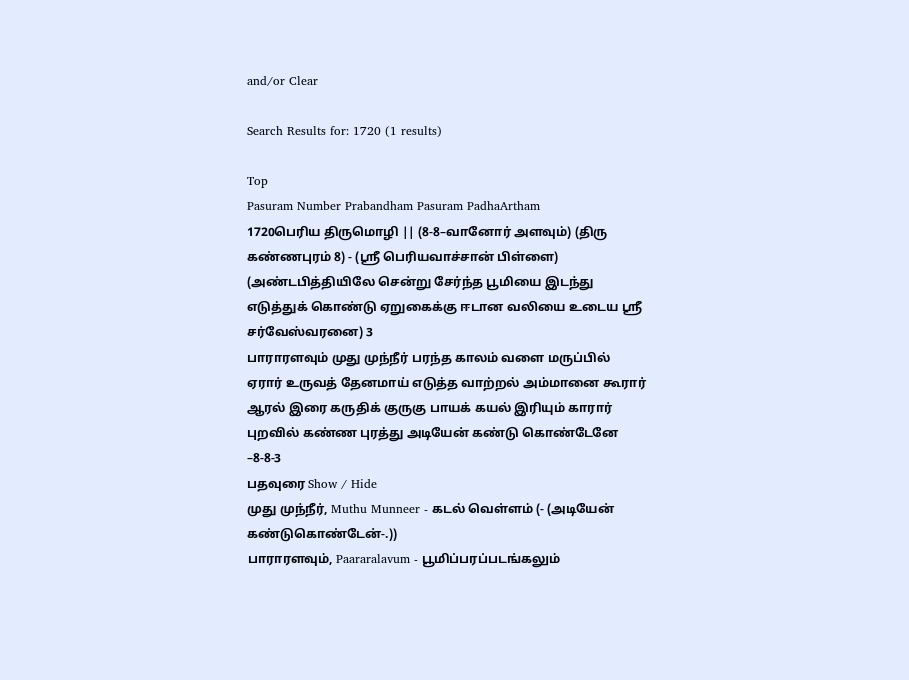and/or Clear

Search Results for: 1720 (1 results)

Top
Pasuram Number Prabandham Pasuram PadhaArtham
1720பெரிய திருமொழி || (8-8–வானோர் அளவும்) (திரு கண்ணபுரம் 8) - (ஸ்ரீ பெரியவாச்சான் பிள்ளை) (அண்டபித்தியிலே சென்று சேர்ந்த பூமியை இடந்து எடுத்துக் கொண்டு ஏறுகைக்கு ஈடான வலியை உடைய ஸ்ரீ சர்வேஸ்வரனை) 3
பாராரளவும் முது முந்நீர் பரந்த காலம் வளை மருப்பில் ஏரார் உருவத் தேனமாய் எடுத்த வாற்றல் அம்மானை கூரார் ஆரல் இரை கருதிக் குருகு பாயக் கயல் இரியும் காரார் புறவில் கண்ண புரத்து அடியேன் கண்டு கொண்டேனே –8-8-3
பதவுரை Show / Hide
முது முந்நீர், Muthu Munneer - கடல் வெள்ளம் (- (அடியேன் கண்டுகொண்டேன்-.))
பாராரளவும், Paararalavum - பூமிப்பரப்படங்கலும்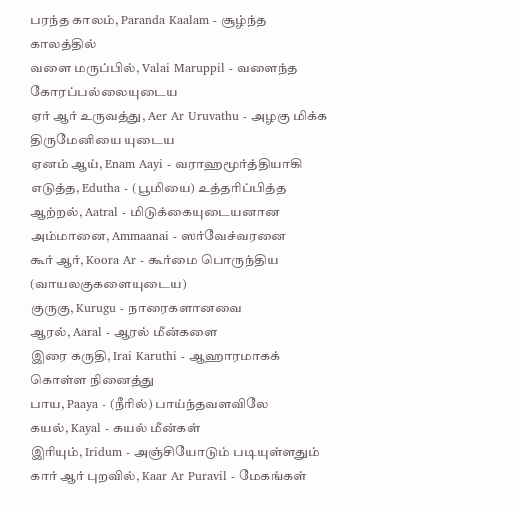பரந்த காலம், Paranda Kaalam - சூழ்ந்த காலத்தில்
வளை மருப்பில், Valai Maruppil - வளைந்த கோரப்பல்லையுடைய
ஏர் ஆர் உருவத்து, Aer Ar Uruvathu - அழகு மிக்க திருமேனியை யுடைய
ஏனம் ஆய், Enam Aayi - வராஹமூர்த்தியாகி
எடுத்த, Edutha - (பூமியை) உத்தரிப்பித்த
ஆற்றல், Aatral - மிடுக்கையுடையனான
அம்மானை, Ammaanai - ஸர்வேச்வரனை
கூர் ஆர், Koora Ar - கூர்மை பொருந்திய (வாயலகுகளையுடைய)
குருகு, Kurugu - நாரைகளானவை
ஆரல், Aaral - ஆரல் மீன்களை
இரை கருதி, Irai Karuthi - ஆஹாரமாகக் கொள்ள நினைத்து
பாய, Paaya - (நீரில்) பாய்ந்தவளவிலே
கயல், Kayal - கயல் மீன்கள்
இரியும், Iridum - அஞ்சியோடும் படியுள்ளதும்
கார் ஆர் புறவில், Kaar Ar Puravil - மேகங்கள்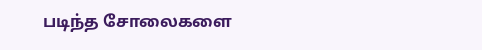படிந்த சோலைகளை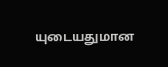யுடையதுமான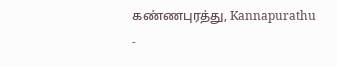கண்ணபுரத்து, Kannapurathu -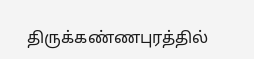திருக்கண்ணபுரத்தில்